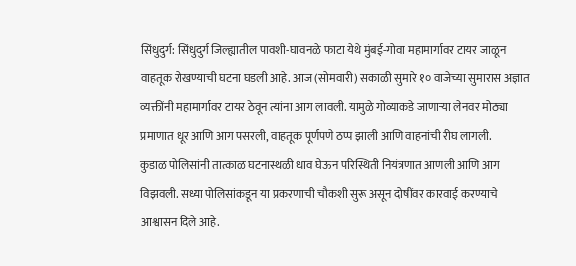सिंधुदुर्ग: सिंधुदुर्ग जिल्ह्यातील पावशी-घावनळे फाटा येथे मुंबई-गोवा महामार्गावर टायर जाळून वाहतूक रोखण्याची घटना घडली आहे. आज (सोमवारी) सकाळी सुमारे १० वाजेच्या सुमारास अज्ञात व्यक्तींनी महामार्गावर टायर ठेवून त्यांना आग लावली. यामुळे गोव्याकडे जाणाऱ्या लेनवर मोठ्या प्रमाणात धूर आणि आग पसरली, वाहतूक पूर्णपणे ठप्प झाली आणि वाहनांची रीघ लागली.
कुडाळ पोलिसांनी तात्काळ घटनास्थळी धाव घेऊन परिस्थिती नियंत्रणात आणली आणि आग विझवली. सध्या पोलिसांकडून या प्रकरणाची चौकशी सुरू असून दोषींवर कारवाई करण्याचे आश्वासन दिले आहे.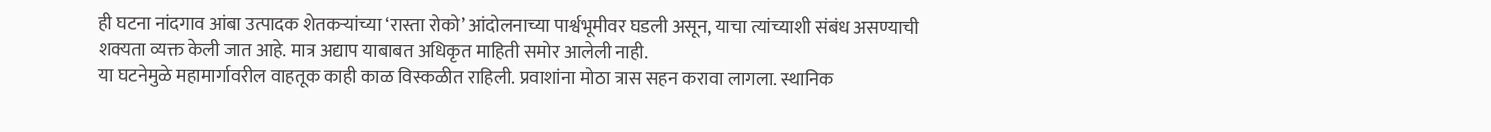ही घटना नांदगाव आंबा उत्पादक शेतकऱ्यांच्या ‘रास्ता रोको’ आंदोलनाच्या पार्श्वभूमीवर घडली असून, याचा त्यांच्याशी संबंध असण्याची शक्यता व्यक्त केली जात आहे. मात्र अद्याप याबाबत अधिकृत माहिती समोर आलेली नाही.
या घटनेमुळे महामार्गावरील वाहतूक काही काळ विस्कळीत राहिली. प्रवाशांना मोठा त्रास सहन करावा लागला. स्थानिक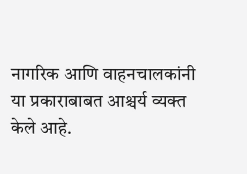नागरिक आणि वाहनचालकांनी या प्रकाराबाबत आश्चर्य व्यक्त केले आहे.